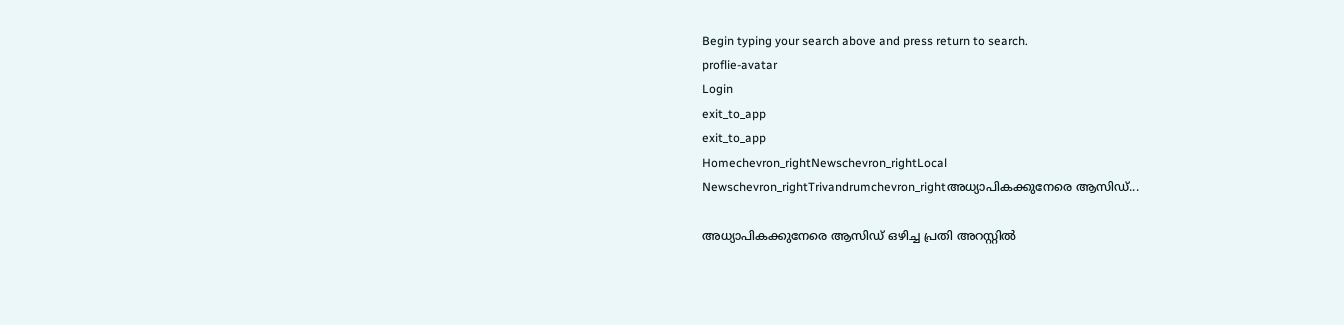Begin typing your search above and press return to search.
proflie-avatar
Login
exit_to_app
exit_to_app
Homechevron_rightNewschevron_rightLocal Newschevron_rightTrivandrumchevron_rightഅധ്യാപികക്കുനേരെ ആസിഡ്...

അധ്യാപികക്കുനേരെ ആസിഡ് ഒഴിച്ച പ്രതി അറസ്റ്റിൽ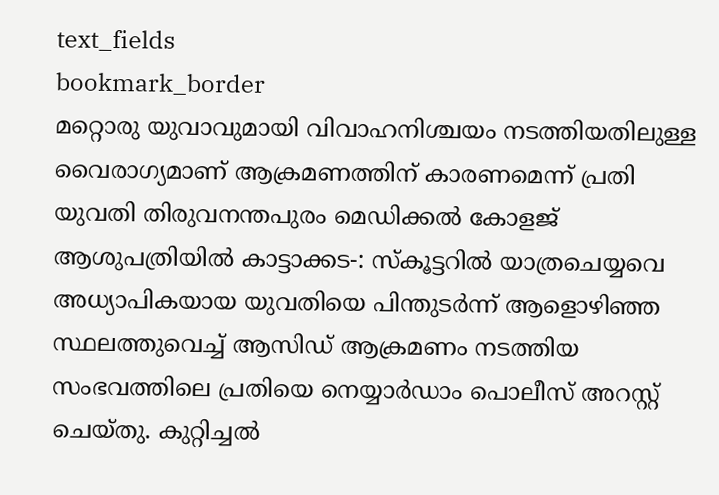text_fields
bookmark_border
മറ്റൊരു യുവാവുമായി വിവാഹനിശ്ചയം നടത്തിയതിലുള്ള വൈരാഗ്യമാണ് ആക്രമണത്തിന് കാരണമെന്ന് പ്രതി യുവതി തിരുവനന്തപുരം മെഡിക്കൽ കോളജ് ആശുപത്രിയിൽ കാട്ടാക്കട-: സ്കൂട്ടറില്‍ യാത്രചെയ്യവെ അധ്യാപികയായ യുവതിയെ പിന്തുടര്‍ന്ന് ആളൊഴിഞ്ഞ സ്ഥലത്തുവെച്ച് ആസിഡ് ആക്രമണം നടത്തിയ സംഭവത്തിലെ പ്രതിയെ നെയ്യാര്‍ഡാം പൊലീസ് അറസ്റ്റ് ചെയ്തു. കുറ്റിച്ചല്‍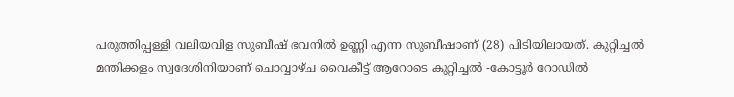പരുത്തിപ്പള്ളി വലിയവിള സുബീഷ് ഭവനിൽ ഉണ്ണി എന്ന സുബീഷാണ് (28) പിടിയിലായത്. കുറ്റിച്ചല്‍ മന്തിക്കളം സ്വദേശിനിയാണ് ചൊവ്വാഴ്ച വൈകീട്ട് ആറോടെ കുറ്റിച്ചല്‍ -കോട്ടൂര്‍ റോഡില്‍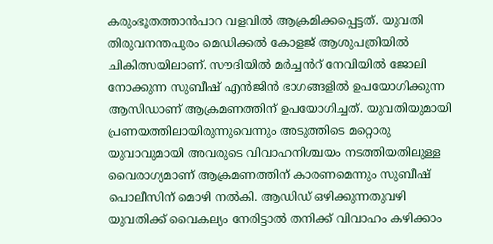കരുംഭൂതത്താന്‍പാറ വളവില്‍ ആക്രമിക്കപ്പെട്ടത്. യുവതി തിരുവനന്തപുരം മെഡിക്കൽ കോളജ് ആശുപത്രിയിൽ ചികിത്സയിലാണ്. സൗദിയില്‍ മര്‍ച്ചൻറ് നേവിയില്‍ ജോലി നോക്കുന്ന സുബീഷ് എൻജിന്‍ ഭാഗങ്ങളില്‍ ഉപയോഗിക്കുന്ന ആസിഡാണ് ആക്രമണത്തിന് ഉപയോഗിച്ചത്. യുവതിയുമായി പ്രണയത്തിലായിരുന്നുവെന്നും അടുത്തിടെ മറ്റൊരു യുവാവുമായി അവരുടെ വിവാഹനിശ്ചയം നടത്തിയതിലുള്ള വൈരാഗ്യമാണ് ആക്രമണത്തിന് കാരണമെന്നും സുബീഷ് പൊലീസിന് മൊഴി നൽകി. ആഡിഡ് ഒഴിക്കുന്നതുവഴി യുവതിക്ക് വൈകല്യം നേരിട്ടാല്‍ തനിക്ക് വിവാഹം കഴിക്കാം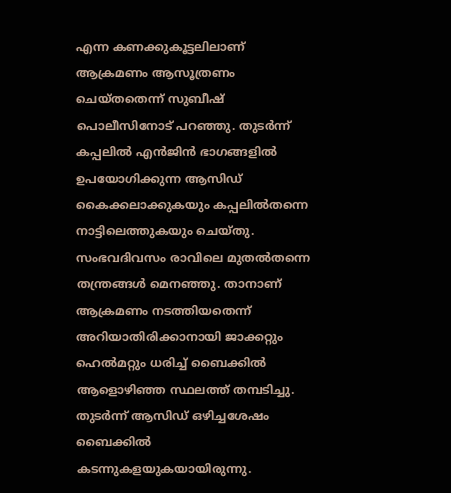എന്ന കണക്കുകൂട്ടലിലാണ് ആക്രമണം ആസൂത്രണം ചെയ്തതെന്ന് സുബീഷ് പൊലീസിനോട് പറ‍ഞ്ഞു. തുടര്‍ന്ന് കപ്പലില്‍ എൻജിന്‍ ഭാഗങ്ങളില്‍ ഉപയോഗിക്കുന്ന ആസിഡ് കൈക്കലാക്കുകയും കപ്പലില്‍തന്നെ നാട്ടിലെത്തുകയും ചെയ്തു. സംഭവദിവസം രാവിലെ മുതല്‍തന്നെ തന്ത്രങ്ങള്‍ മെനഞ്ഞു. താനാണ് ആക്രമണം നടത്തിയതെന്ന് അറിയാതിരിക്കാനായി ജാക്കറ്റും ഹെല്‍മറ്റും ധരിച്ച് ബൈക്കില്‍ ആളൊഴിഞ്ഞ സ്ഥലത്ത് തമ്പടിച്ചു. തുടര്‍ന്ന് ആസിഡ് ഒഴിച്ചശേഷം ബൈക്കില്‍ കടന്നുകളയുകയായിരുന്നു.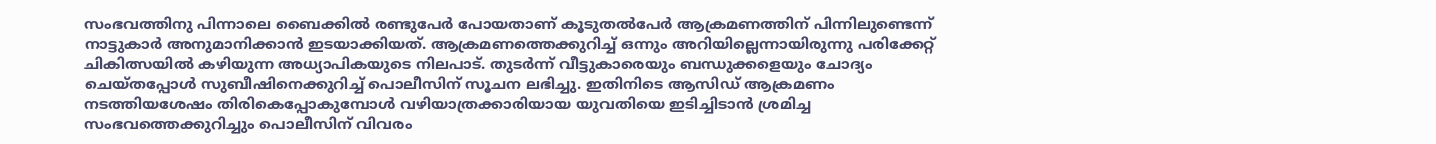സംഭവത്തിനു പിന്നാലെ ബൈക്കില്‍ രണ്ടുപേര്‍ പോയതാണ് കൂടുതല്‍പേർ ആക്രമണത്തിന് പിന്നിലുണ്ടെന്ന് നാട്ടുകാര്‍ അനുമാനിക്കാന്‍ ഇടയാക്കിയത്. ആക്രമണത്തെക്കുറിച്ച് ഒന്നും അറിയില്ലെന്നായിരുന്നു പരിക്കേറ്റ് ചികിത്സയില്‍ കഴിയുന്ന അധ്യാപികയുടെ നിലപാട്. തുടര്‍ന്ന് വീട്ടുകാരെയും ബന്ധുക്കളെയും ചോദ്യം ചെയ്തപ്പോൾ സുബീഷിനെക്കുറിച്ച് പൊലീസിന് സൂചന ലഭിച്ചു. ഇതിനിടെ ആസിഡ് ആക്രമണം നടത്തിയശേഷം തിരികെപ്പോകുമ്പോള്‍ വഴിയാത്രക്കാരിയായ യുവതിയെ ഇടിച്ചിടാന്‍ ശ്രമിച്ച സംഭവത്തെക്കുറിച്ചും പൊലീസിന് വിവരം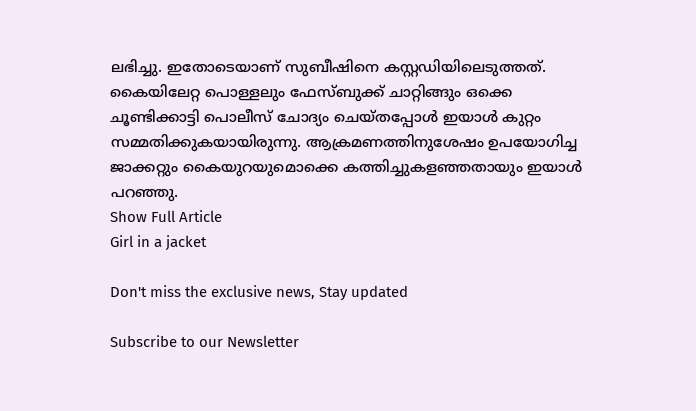ലഭിച്ചു. ഇതോടെയാണ് സുബീഷിനെ കസ്റ്റഡിയിലെടുത്തത്. കൈയിലേറ്റ പൊള്ളലും ഫേസ്ബുക്ക് ചാറ്റിങ്ങും ഒക്കെ ചൂണ്ടിക്കാട്ടി പൊലീസ് ചോദ്യം ചെയ്തപ്പോൾ ഇയാൾ കുറ്റം സമ്മതിക്കുകയായിരുന്നു. ആക്രമണത്തിനുശേഷം ഉപയോഗിച്ച ജാക്കറ്റും കൈയുറയുമൊക്കെ കത്തിച്ചുകളഞ്ഞതായും ഇയാൾ പറഞ്ഞു.
Show Full Article
Girl in a jacket

Don't miss the exclusive news, Stay updated

Subscribe to our Newsletter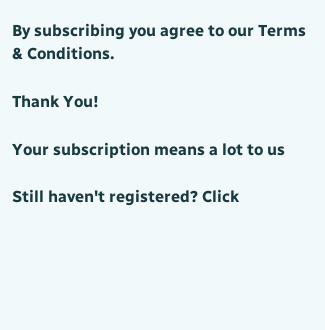By subscribing you agree to our Terms & Conditions.

Thank You!

Your subscription means a lot to us

Still haven't registered? Click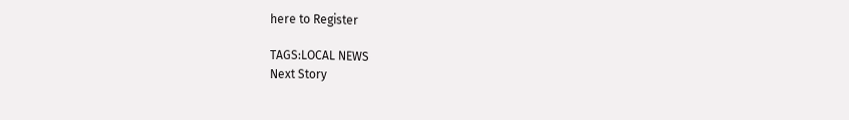here to Register

TAGS:LOCAL NEWS
Next Story